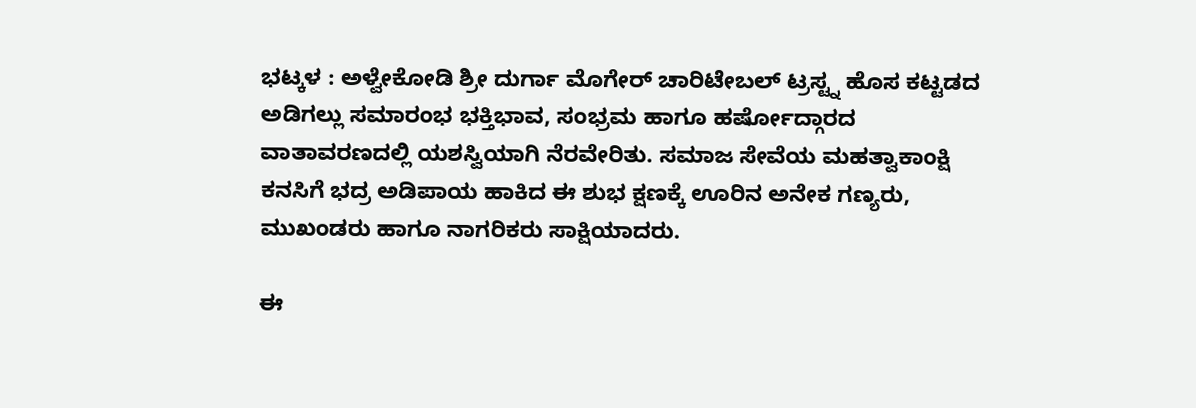ಭಟ್ಕಳ : ಅಳ್ವೇಕೋಡಿ ಶ್ರೀ ದುರ್ಗಾ ಮೊಗೇರ್ ಚಾರಿಟೇಬಲ್ ಟ್ರಸ್ಟ್ನ ಹೊಸ ಕಟ್ಟಡದ ಅಡಿಗಲ್ಲು ಸಮಾರಂಭ ಭಕ್ತಿಭಾವ, ಸಂಭ್ರಮ ಹಾಗೂ ಹರ್ಷೋದ್ಗಾರದ ವಾತಾವರಣದಲ್ಲಿ ಯಶಸ್ವಿಯಾಗಿ ನೆರವೇರಿತು. ಸಮಾಜ ಸೇವೆಯ ಮಹತ್ವಾಕಾಂಕ್ಷಿ ಕನಸಿಗೆ ಭದ್ರ ಅಡಿಪಾಯ ಹಾಕಿದ ಈ ಶುಭ ಕ್ಷಣಕ್ಕೆ ಊರಿನ ಅನೇಕ ಗಣ್ಯರು, ಮುಖಂಡರು ಹಾಗೂ ನಾಗರಿಕರು ಸಾಕ್ಷಿಯಾದರು.

ಈ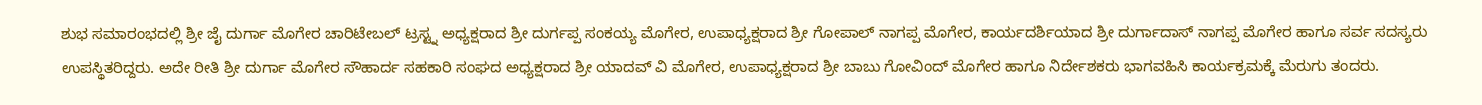ಶುಭ ಸಮಾರಂಭದಲ್ಲಿ ಶ್ರೀ ಜೈ ದುರ್ಗಾ ಮೊಗೇರ ಚಾರಿಟೇಬಲ್ ಟ್ರಸ್ಟ್ನ ಅಧ್ಯಕ್ಷರಾದ ಶ್ರೀ ದುರ್ಗಪ್ಪ ಸಂಕಯ್ಯ ಮೊಗೇರ, ಉಪಾಧ್ಯಕ್ಷರಾದ ಶ್ರೀ ಗೋಪಾಲ್ ನಾಗಪ್ಪ ಮೊಗೇರ, ಕಾರ್ಯದರ್ಶಿಯಾದ ಶ್ರೀ ದುರ್ಗಾದಾಸ್ ನಾಗಪ್ಪ ಮೊಗೇರ ಹಾಗೂ ಸರ್ವ ಸದಸ್ಯರು ಉಪಸ್ಥಿತರಿದ್ದರು. ಅದೇ ರೀತಿ ಶ್ರೀ ದುರ್ಗಾ ಮೊಗೇರ ಸೌಹಾರ್ದ ಸಹಕಾರಿ ಸಂಘದ ಅಧ್ಯಕ್ಷರಾದ ಶ್ರೀ ಯಾದವ್ ವಿ ಮೊಗೇರ, ಉಪಾಧ್ಯಕ್ಷರಾದ ಶ್ರೀ ಬಾಬು ಗೋವಿಂದ್ ಮೊಗೇರ ಹಾಗೂ ನಿರ್ದೇಶಕರು ಭಾಗವಹಿಸಿ ಕಾರ್ಯಕ್ರಮಕ್ಕೆ ಮೆರುಗು ತಂದರು.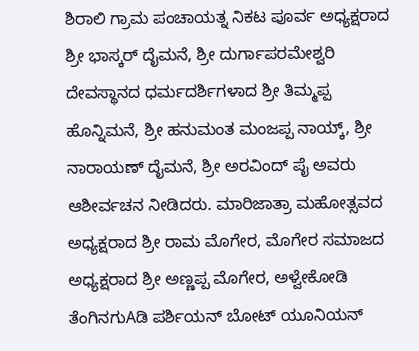ಶಿರಾಲಿ ಗ್ರಾಮ ಪಂಚಾಯತ್ನ ನಿಕಟ ಪೂರ್ವ ಅಧ್ಯಕ್ಷರಾದ ಶ್ರೀ ಭಾಸ್ಕರ್ ದೈಮನೆ, ಶ್ರೀ ದುರ್ಗಾಪರಮೇಶ್ವರಿ ದೇವಸ್ಥಾನದ ಧರ್ಮದರ್ಶಿಗಳಾದ ಶ್ರೀ ತಿಮ್ಮಪ್ಪ ಹೊನ್ನಿಮನೆ, ಶ್ರೀ ಹನುಮಂತ ಮಂಜಪ್ಪ ನಾಯ್ಕ್, ಶ್ರೀ ನಾರಾಯಣ್ ದೈಮನೆ, ಶ್ರೀ ಅರವಿಂದ್ ಪೈ ಅವರು ಆಶೀರ್ವಚನ ನೀಡಿದರು. ಮಾರಿಜಾತ್ರಾ ಮಹೋತ್ಸವದ ಅಧ್ಯಕ್ಷರಾದ ಶ್ರೀ ರಾಮ ಮೊಗೇರ, ಮೊಗೇರ ಸಮಾಜದ ಅಧ್ಯಕ್ಷರಾದ ಶ್ರೀ ಅಣ್ಣಪ್ಪ ಮೊಗೇರ, ಅಳ್ವೇಕೋಡಿ ತೆಂಗಿನಗುAಡಿ ಪರ್ಶಿಯನ್ ಬೋಟ್ ಯೂನಿಯನ್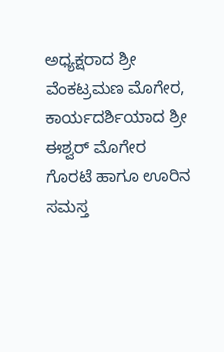ಅಧ್ಯಕ್ಷರಾದ ಶ್ರೀ ವೆಂಕಟ್ರಮಣ ಮೊಗೇರ, ಕಾರ್ಯದರ್ಶಿಯಾದ ಶ್ರೀ ಈಶ್ವರ್ ಮೊಗೇರ ಗೊರಟೆ ಹಾಗೂ ಊರಿನ ಸಮಸ್ತ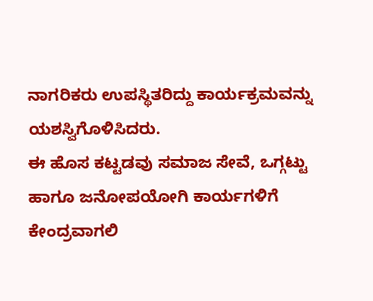ನಾಗರಿಕರು ಉಪಸ್ಥಿತರಿದ್ದು ಕಾರ್ಯಕ್ರಮವನ್ನು ಯಶಸ್ವಿಗೊಳಿಸಿದರು.
ಈ ಹೊಸ ಕಟ್ಟಡವು ಸಮಾಜ ಸೇವೆ, ಒಗ್ಗಟ್ಟು ಹಾಗೂ ಜನೋಪಯೋಗಿ ಕಾರ್ಯಗಳಿಗೆ ಕೇಂದ್ರವಾಗಲಿ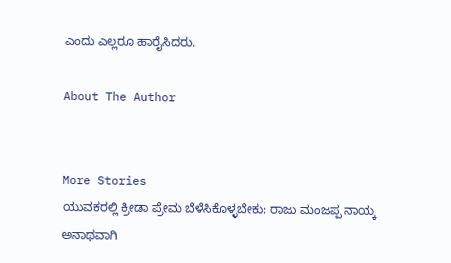ಎಂದು ಎಲ್ಲರೂ ಹಾರೈಸಿದರು.

About The Author


More Stories
ಯುವಕರಲ್ಲಿ ಕ್ರೀಡಾ ಪ್ರೇಮ ಬೆಳೆಸಿಕೊಳ್ಳಬೇಕು: ರಾಜು ಮಂಜಪ್ಪ ನಾಯ್ಕ
ಅನಾಥವಾಗಿ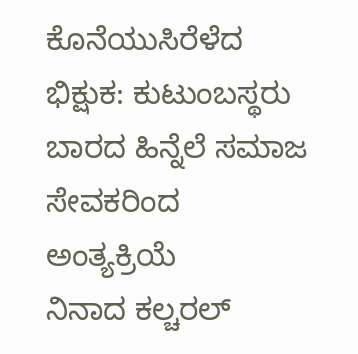ಕೊನೆಯುಸಿರೆಳೆದ ಭಿಕ್ಷುಕ: ಕುಟುಂಬಸ್ಥರು ಬಾರದ ಹಿನ್ನೆಲೆ ಸಮಾಜ ಸೇವಕರಿಂದ ಅಂತ್ಯಕ್ರಿಯೆ
ನಿನಾದ ಕಲ್ಚರಲ್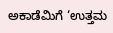ಅಕಾಡೆಮಿಗೆ ‘ಉತ್ತಮ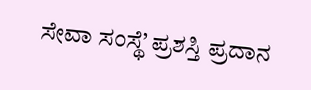ಸೇವಾ ಸಂಸ್ಥೆ’ ಪ್ರಶಸ್ತಿ ಪ್ರದಾನ